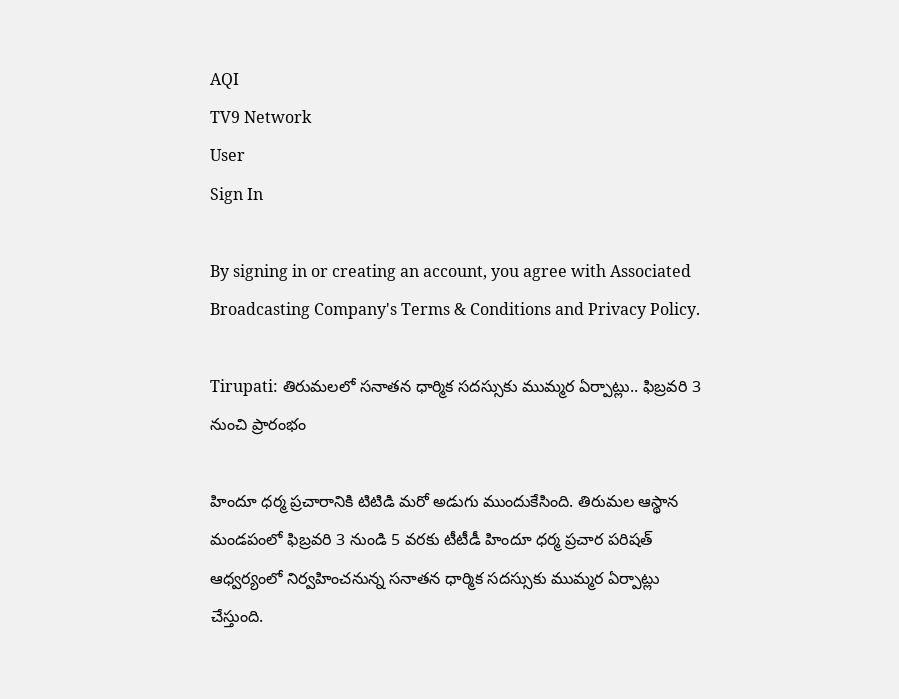AQI
TV9 Network
User
Sign In

By signing in or creating an account, you agree with Associated Broadcasting Company's Terms & Conditions and Privacy Policy.

Tirupati: తిరుమ‌ల‌లో స‌నాత‌న ధార్మిక సదస్సుకు ముమ్మర ఏర్పాట్లు.. ఫిబ్రవరి 3 నుంచి ప్రారంభం

హిందూ ధర్మ ప్రచారానికి టిటిడి మరో అడుగు ముందుకేసింది. తిరుమల ఆస్థాన మండపంలో ఫిబ్రవరి 3 నుండి 5 వరకు టీటీడీ హిందూ ధర్మ ప్రచార పరిషత్ ఆధ్వర్యంలో నిర్వహించనున్న స‌నాత‌న‌ ధార్మిక సదస్సుకు ముమ్మర ఏర్పాట్లు చేస్తుంది.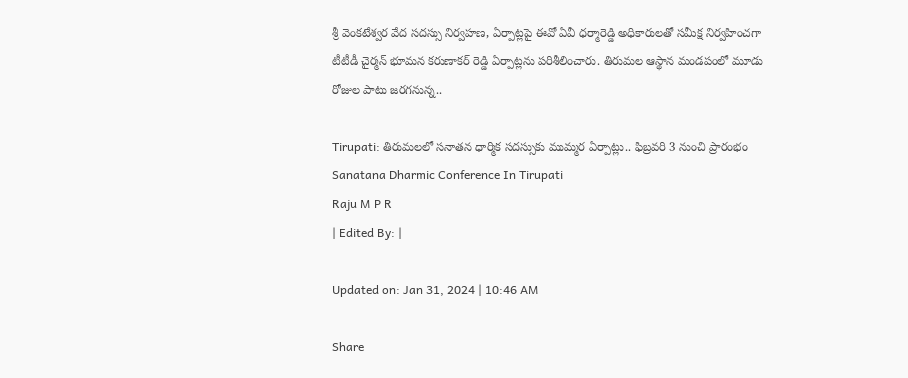శ్రీ వెంకటేశ్వర వేద సదస్సు నిర్వహణ, ఏర్పాట్లపై ఈవో ఏవీ ధ‌ర్మారెడ్డి అధికారుల‌తో సమీక్ష నిర్వహించగా టీటీడీ చైర్మన్ భూమన కరుణాకర్ రెడ్డి ఏర్పాట్లను పరిశీలించారు. తిరుమల ఆస్థాన మండపంలో మూడు రోజుల పాటు జ‌ర‌గ‌నున్న..

Tirupati: తిరుమ‌ల‌లో స‌నాత‌న ధార్మిక సదస్సుకు ముమ్మర ఏర్పాట్లు.. ఫిబ్రవరి 3 నుంచి ప్రారంభం
Sanatana Dharmic Conference In Tirupati
Raju M P R
| Edited By: |

Updated on: Jan 31, 2024 | 10:46 AM

Share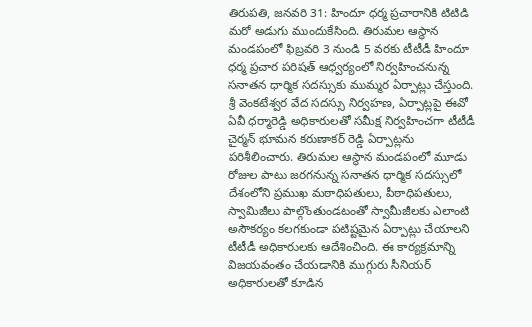తిరుపతి, జనవరి 31: హిందూ ధర్మ ప్రచారానికి టిటిడి మరో అడుగు ముందుకేసింది. తిరుమల ఆస్థాన మండపంలో ఫిబ్రవరి 3 నుండి 5 వరకు టీటీడీ హిందూ ధర్మ ప్రచార పరిషత్ ఆధ్వర్యంలో నిర్వహించనున్న స‌నాత‌న‌ ధార్మిక సదస్సుకు ముమ్మర ఏర్పాట్లు చేస్తుంది. శ్రీ వెంకటేశ్వర వేద సదస్సు నిర్వహణ, ఏర్పాట్లపై ఈవో ఏవీ ధ‌ర్మారెడ్డి అధికారుల‌తో సమీక్ష నిర్వహించగా టీటీడీ చైర్మన్ భూమన కరుణాకర్ రెడ్డి ఏర్పాట్లను పరిశీలించారు. తిరుమల ఆస్థాన మండపంలో మూడు రోజుల పాటు జ‌ర‌గ‌నున్న స‌నాత‌న‌ ధార్మిక సదస్సులో దేశంలోని ప్రముఖ మఠాధిపతులు, పీఠాధిపతులు, స్వామిజీలు పాల్గొంతుండటంతో స్వామీజీలకు ఎలాంటి అసౌకర్యం కలగకుండా ప‌టిష్ట‌మైన ఏర్పాట్లు చేయాల‌ని టీటీడీ అధికారుల‌కు ఆదేశించింది. ఈ కార్యక్రమాన్ని విజ‌య‌వంతం చేయ‌డానికి ముగ్గురు సీనియ‌ర్ అధికారుల‌తో కూడిన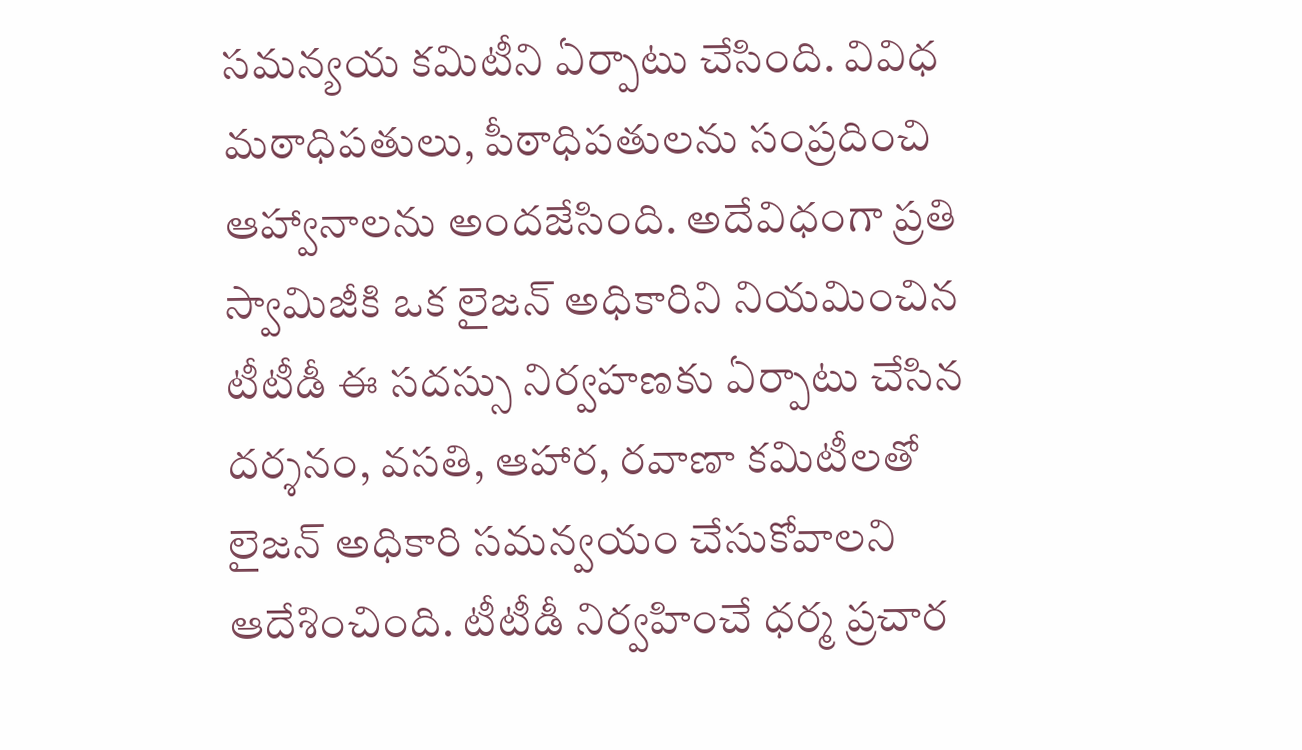స‌మ‌న్యయ క‌మిటీని ఏర్పాటు చేసింది. వివిధ మఠాధిపతులు, పీఠాధిపతులను సంప్రదించి ఆహ్వానాలను అందజేసింది. అదేవిధంగా ప్రతి స్వామిజీకి ఒక లైజ‌న్ అధికారిని నియ‌మించిన టీటీడీ ఈ స‌ద‌స్సు నిర్వహ‌ణ‌కు ఏర్పాటు చేసిన దర్శనం, వసతి, ఆహార, ర‌వాణా కమిటీల‌తో లైజ‌న్ అధికారి స‌మ‌న్వయం చేసుకోవాలని ఆదేశించింది. టీటీడీ నిర్వహించే ధ‌ర్మ ప్రచార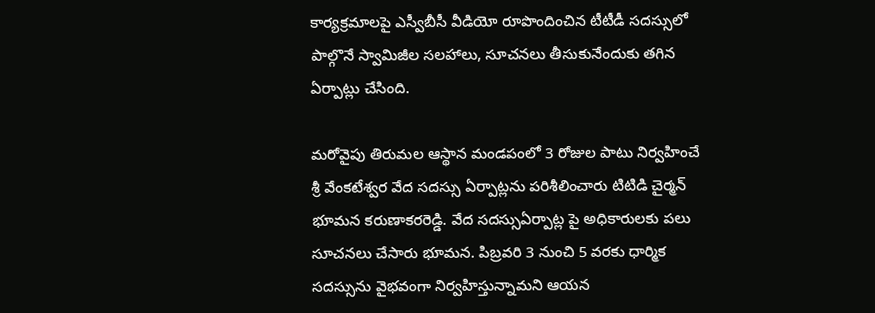కార్యక్రమాల‌పై ఎస్వీబీసీ వీడియో రూపొందించిన టీటీడీ సదస్సులో పాల్గొనే స్వామిజీల స‌ల‌హాలు, సూచ‌న‌లు తీసుకునేందుకు త‌గిన ఏర్పాట్లు చేసింది.

మరోవైపు తిరుమల ఆస్థాన మండపంలో 3 రోజుల పాటు నిర్వహించే శ్రీ వేంకటేశ్వర వేద సదస్సు ఏర్పాట్లను పరిశీలించారు టిటిడి చైర్మన్ భూమన కరుణాకరరెడ్డి. వేద సదస్సుఏర్పాట్ల పై అధికారులకు పలు సూచనలు చేసారు భూమన. పిబ్రవరి 3 నుంచి 5 వరకు ధార్మిక సదస్సును వైభవంగా నిర్వహిస్తున్నామని ఆయన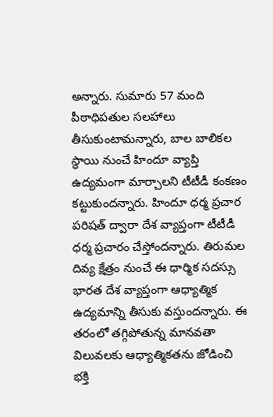అన్నారు. సుమారు 57 మంది పీఠాధిపతుల సలహాలు తీసుకుంటామన్నారు, బాల బాలికల స్థాయి నుంచే హిందూ వ్యాప్తి ఉద్యమంగా మార్చాలని టీటీడీ కంకణం కట్టుకుందన్నారు. హిందూ ధర్మ ప్రచార పరిషత్ ద్వారా దేశ వ్యాప్తంగా టీటీడీ ధర్మ ప్రచారం చేస్తోందన్నారు. తిరుమల దివ్య క్షేత్రం నుంచే ఈ ధార్మిక సదస్సు భారత దేశ వ్యాప్తంగా ఆధ్యాత్మిక ఉద్యమాన్ని తీసుకు వస్తుందన్నారు. ఈ తరంలో తగ్గిపోతున్న మానవతా విలువలకు ఆధ్యాత్మికతను జోడించి భక్తి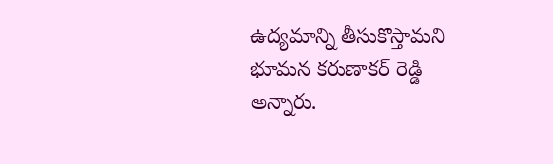ఉద్యమాన్ని తీసుకొస్తామని భూమన కరుణాకర్ రెడ్డి అన్నారు.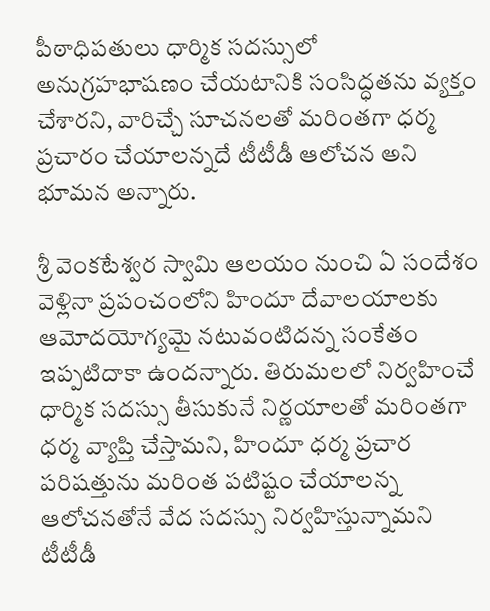పీఠాధిపతులు ధార్మిక సదస్సులో అనుగ్రహభాషణం చేయటానికి సంసిద్ధతను వ్యక్తం చేశారని, వారిచ్చే సూచనలతో మరింతగా ధర్మ ప్రచారం చేయాలన్నదే టీటీడీ ఆలోచన అని భూమన అన్నారు.

శ్రీ వెంకటేశ్వర స్వామి ఆలయం నుంచి ఏ సందేశం వెళ్లినా ప్రపంచంలోని హిందూ దేవాలయాలకు ఆమోదయోగ్యమై నటువంటిదన్న సంకేతం ఇప్పటిదాకా ఉందన్నారు. తిరుమలలో నిర్వహించే ధార్మిక సదస్సు తీసుకునే నిర్ణయాలతో మరింతగా ధర్మ వ్యాప్తి చేస్తామని, హిందూ ధర్మ ప్రచార పరిషత్తును మరింత పటిష్టం చేయాలన్న ఆలోచనతోనే వేద సదస్సు నిర్వహిస్తున్నామని టీటీడీ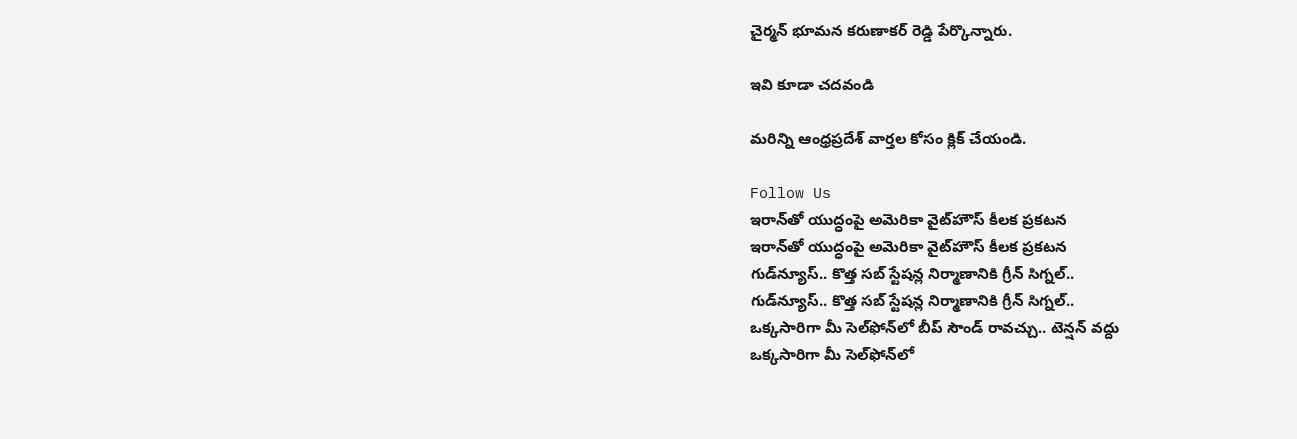చైర్మన్ భూమన కరుణాకర్ రెడ్డి పేర్కొన్నారు.

ఇవి కూడా చదవండి

మరిన్ని ఆంధ్రప్రదేశ్‌ వార్తల కోసం క్లిక్‌ చేయండి.

Follow Us
ఇరాన్‌తో యుద్ధంపై అమెరికా వైట్‌హౌస్ కీలక ప్రకటన
ఇరాన్‌తో యుద్ధంపై అమెరికా వైట్‌హౌస్ కీలక ప్రకటన
గుడ్‌న్యూస్‌.. కొత్త సబ్ స్టేషన్ల నిర్మాణానికి గ్రీన్ సిగ్నల్..
గుడ్‌న్యూస్‌.. కొత్త సబ్ స్టేషన్ల నిర్మాణానికి గ్రీన్ సిగ్నల్..
ఒక్కసారిగా మీ సెల్‌ఫోన్‌లో బీప్ సౌండ్ రావచ్చు.. టెన్షన్‌ వద్దు
ఒక్కసారిగా మీ సెల్‌ఫోన్‌లో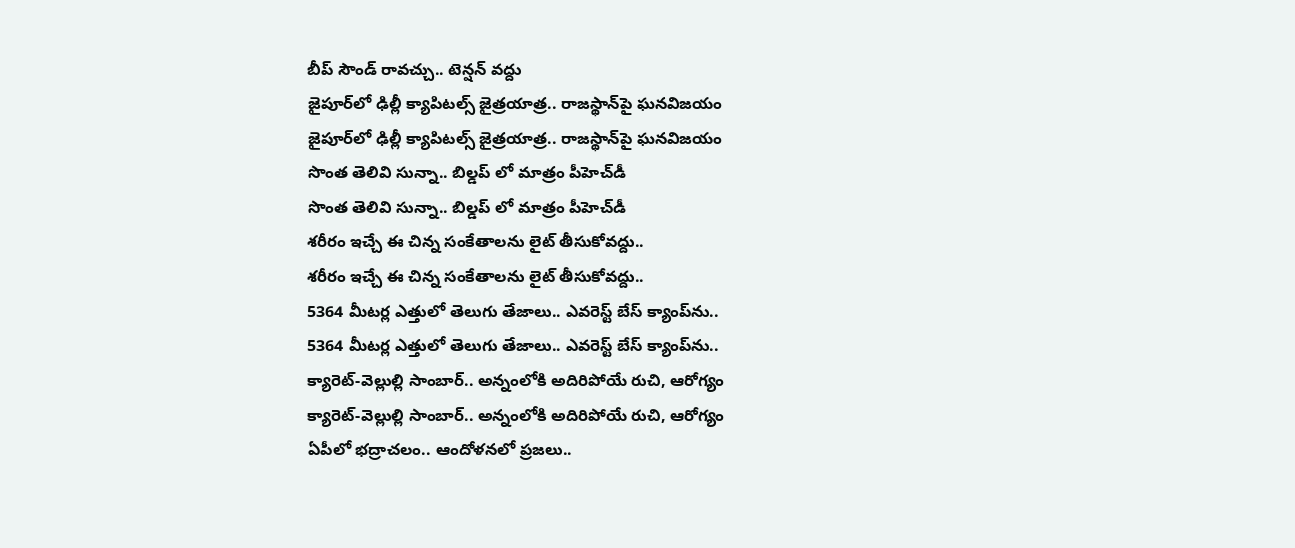బీప్ సౌండ్ రావచ్చు.. టెన్షన్‌ వద్దు
జైపూర్‌లో ఢిల్లీ క్యాపిటల్స్ జైత్రయాత్ర.. రాజస్థాన్‌పై ఘనవిజయం
జైపూర్‌లో ఢిల్లీ క్యాపిటల్స్ జైత్రయాత్ర.. రాజస్థాన్‌పై ఘనవిజయం
సొంత తెలివి సున్నా.. బిల్డప్ లో మాత్రం పీహెచ్‌డీ
సొంత తెలివి సున్నా.. బిల్డప్ లో మాత్రం పీహెచ్‌డీ
శరీరం ఇచ్చే ఈ చిన్న సంకేతాలను లైట్ తీసుకోవద్దు..
శరీరం ఇచ్చే ఈ చిన్న సంకేతాలను లైట్ తీసుకోవద్దు..
5364 మీటర్ల ఎత్తులో తెలుగు తేజాలు.. ఎవరెస్ట్ బేస్ క్యాంప్‌ను..
5364 మీటర్ల ఎత్తులో తెలుగు తేజాలు.. ఎవరెస్ట్ బేస్ క్యాంప్‌ను..
క్యారెట్-వెల్లుల్లి సాంబార్.. అన్నంలోకి అదిరిపోయే రుచి, ఆరోగ్యం
క్యారెట్-వెల్లుల్లి సాంబార్.. అన్నంలోకి అదిరిపోయే రుచి, ఆరోగ్యం
ఏపీలో భద్రాచలం.. ఆందోళనలో ప్రజలు..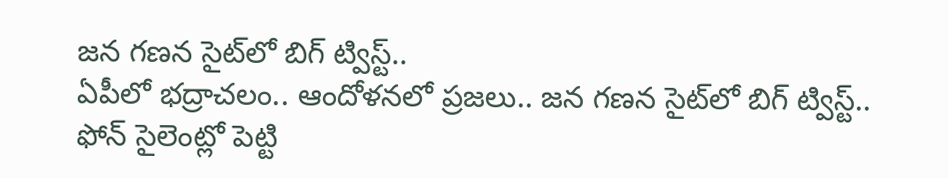జన గణన సైట్‌లో బిగ్ ట్విస్ట్..
ఏపీలో భద్రాచలం.. ఆందోళనలో ప్రజలు.. జన గణన సైట్‌లో బిగ్ ట్విస్ట్..
ఫోన్ సైలెంట్లో పెట్టి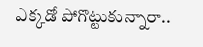ఎక్కడో పోగొట్టుకున్నారా..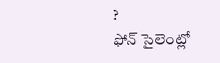?
ఫోన్ సైలెంట్లో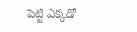పెట్టి ఎక్కడో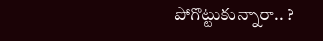పోగొట్టుకున్నారా.. ?